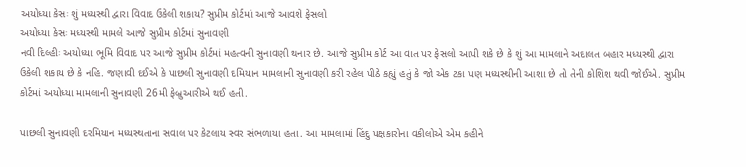અયોધ્યા કેસઃ શું મધ્યસ્થી દ્વારા વિવાદ ઉકેલી શકાય? સુપ્રીમ કોર્ટમાં આજે આવશે ફેસલો
અયોધ્યા કેસઃ મધ્યસ્થી મામલે આજે સુપ્રીમ કોર્ટમાં સુનાવણી
નવી દિલ્હીઃ અયોધ્યા ભૂમિ વિવાદ પર આજે સુપ્રીમ કોર્ટમાં મહત્વની સુનાવણી થનાર છે. આજે સુપ્રીમ કોર્ટ આ વાત પર ફેસલો આપી શકે છે કે શું આ મામલાને અદાલત બહાર મધ્યસ્થી દ્વારા ઉકેલી શકાય છે કે નહિ. જણાવી દઈએ કે પાછલી સુનાવણી દમિયાન મામલાની સુનાવણી કરી રહેલ પીઠે કહ્યું હતું કે જો એક ટકા પણ મધ્યસ્થીની આશા છે તો તેની કોશિશ થવી જોઈએ. સુપ્રીમ કોર્ટમાં અયોધ્યા મામલાની સુનાવણી 26મી ફેબ્રુઆરીએ થઈ હતી.

પાછલી સુનાવણી દરમિયાન મધ્યસ્થતાના સવાલ પર કેટલાય સ્વર સંભળાયા હતા. આ મામલામાં હિંદુ પક્ષકારોના વકીલોએ એમ કહીને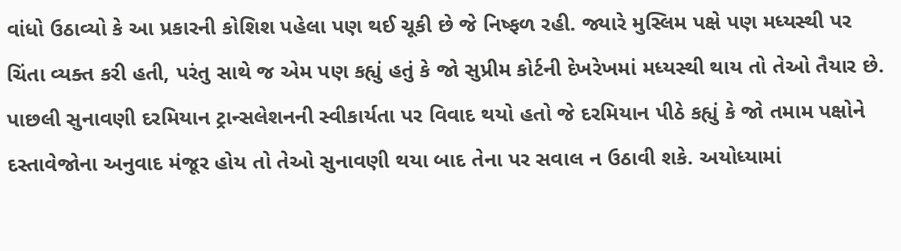વાંધો ઉઠાવ્યો કે આ પ્રકારની કોશિશ પહેલા પણ થઈ ચૂકી છે જે નિષ્ફળ રહી. જ્યારે મુસ્લિમ પક્ષે પણ મધ્યસ્થી પર ચિંતા વ્યક્ત કરી હતી, પરંતુ સાથે જ એમ પણ કહ્યું હતું કે જો સુપ્રીમ કોર્ટની દેખરેખમાં મધ્યસ્થી થાય તો તેઓ તૈયાર છે.
પાછલી સુનાવણી દરમિયાન ટ્રાન્સલેશનની સ્વીકાર્યતા પર વિવાદ થયો હતો જે દરમિયાન પીઠે કહ્યું કે જો તમામ પક્ષોને દસ્તાવેજોના અનુવાદ મંજૂર હોય તો તેઓ સુનાવણી થયા બાદ તેના પર સવાલ ન ઉઠાવી શકે. અયોધ્યામાં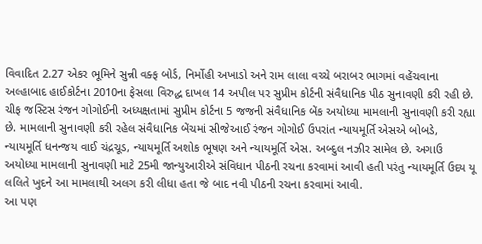વિવાદિત 2.27 એકર ભૂમિને સુન્ની વક્ફ બોર્ડ, નિર્મોહી અખાડો અને રામ લાલા વચ્ચે બરાબર ભાગમાં વહેંચવાના અલ્હાબાદ હાઈકોર્ટના 2010ના ફેસલા વિરુદ્ધ દાખલ 14 અપીલ પર સુપ્રીમ કોર્ટની સંવૈધાનિક પીઠ સુનાવણી કરી રહી છે.
ચીફ જસ્ટિસ રંજન ગોગોઈની અધ્યક્ષતામાં સુપ્રીમ કોર્ટના 5 જજની સંવૈધાનિક બેંક અયોધ્યા મામલાની સુનાવણી કરી રહ્યા છે. મામલાની સુનાવણી કરી રહેલ સંવૈધાનિક બેંચમાં સીજેઆઈ રંજન ગોગોઈ ઉપરાંત ન્યાયમૂર્તિ એસએ બોબડે, ન્યાયમૂર્તિ ધનન્જય વાઈ ચંદ્રચૂડ, ન્યાયમૂર્તિ અશોક ભૂષણ અને ન્યાયમૂર્તિ એસ. અબ્દુલ નઝીર સામેલ છે. અગાઉ અયોધ્યા મામલાની સુનાવણી માટે 25મી જાન્યુઆરીએ સંવિધાન પીઠની રચના કરવામાં આવી હતી પરંતુ ન્યાયમૂર્તિ ઉદય યૂ લલિતે ખુદને આ મામલાથી અલગ કરી લીધા હતા જે બાદ નવી પીઠની રચના કરવામાં આવી.
આ પણ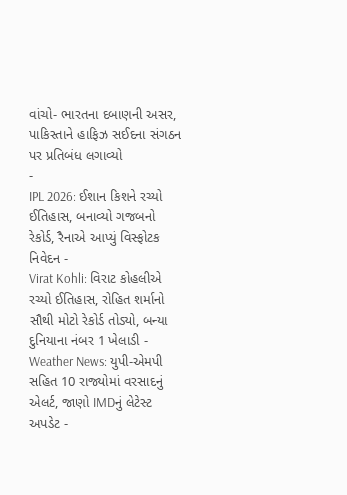વાંચો- ભારતના દબાણની અસર, પાકિસ્તાને હાફિઝ સઈદના સંગઠન પર પ્રતિબંધ લગાવ્યો
-
IPL 2026: ઈશાન કિશને રચ્યો ઈતિહાસ, બનાવ્યો ગજબનો રેકોર્ડ, રૈનાએ આપ્યું વિસ્ફોટક નિવેદન -
Virat Kohli: વિરાટ કોહલીએ રચ્યો ઈતિહાસ, રોહિત શર્માનો સૌથી મોટો રેકોર્ડ તોડ્યો, બન્યા દુનિયાના નંબર 1 ખેલાડી -
Weather News: યુપી-એમપી સહિત 10 રાજ્યોમાં વરસાદનું એલર્ટ, જાણો IMDનું લેટેસ્ટ અપડેટ -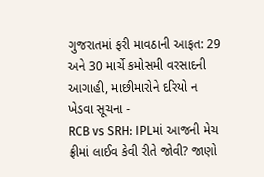ગુજરાતમાં ફરી માવઠાની આફત: 29 અને 30 માર્ચે કમોસમી વરસાદની આગાહી, માછીમારોને દરિયો ન ખેડવા સૂચના -
RCB vs SRH: IPLમાં આજની મેચ ફ્રીમાં લાઈવ કેવી રીતે જોવી? જાણો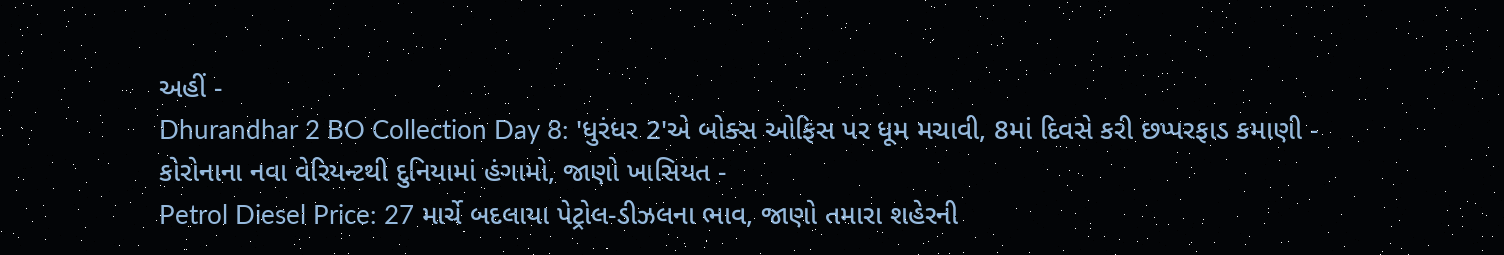અહીં -
Dhurandhar 2 BO Collection Day 8: 'ધુરંધર 2'એ બોક્સ ઓફિસ પર ધૂમ મચાવી, 8માં દિવસે કરી છપ્પરફાડ કમાણી -
કોરોનાના નવા વેરિયન્ટથી દુનિયામાં હંગામો, જાણો ખાસિયત -
Petrol Diesel Price: 27 માર્ચે બદલાયા પેટ્રોલ-ડીઝલના ભાવ, જાણો તમારા શહેરની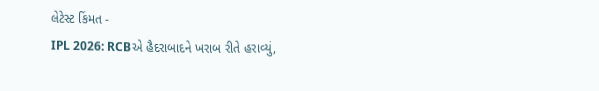લેટેસ્ટ કિંમત -
IPL 2026: RCBએ હૈદરાબાદને ખરાબ રીતે હરાવ્યું,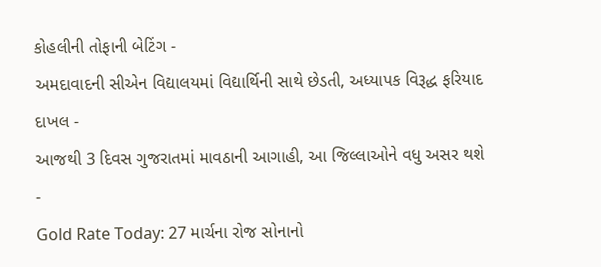કોહલીની તોફાની બેટિંગ -
અમદાવાદની સીએન વિદ્યાલયમાં વિદ્યાર્થિની સાથે છેડતી, અધ્યાપક વિરૂદ્ધ ફરિયાદ દાખલ -
આજથી 3 દિવસ ગુજરાતમાં માવઠાની આગાહી, આ જિલ્લાઓને વધુ અસર થશે -
Gold Rate Today: 27 માર્ચના રોજ સોનાનો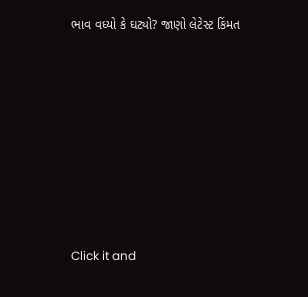ભાવ વધ્યો કે ઘટ્યો? જાણો લેટેસ્ટ કિંમત









Click it and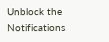Unblock the Notifications